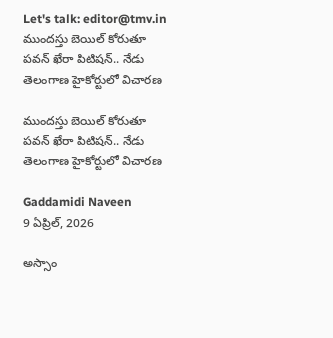Let's talk: editor@tmv.in
ముందస్తు బెయిల్ కోరుతూ పవన్ ఖేరా పిటిషన్.. నేడు తెలంగాణ హైకోర్టులో విచారణ

ముందస్తు బెయిల్ కోరుతూ పవన్ ఖేరా పిటిషన్.. నేడు తెలంగాణ హైకోర్టులో విచారణ

Gaddamidi Naveen
9 ఏప్రిల్, 2026

అస్సాం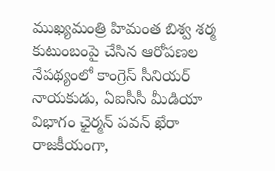ముఖ్యమంత్రి హిమంత బిశ్వ శర్మ కుటుంబంపై చేసిన ఆరోపణల నేపథ్యంలో కాంగ్రెస్ సీనియర్ నాయకుడు, ఏఐసీసీ మీడియా విభాగం ఛైర్మన్ పవన్ ఖేరా రాజకీయంగా,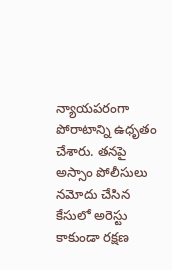న్యాయపరంగా పోరాటాన్ని ఉధృతం చేశారు. తనపై అస్సాం పోలీసులు నమోదు చేసిన కేసులో అరెస్టు కాకుండా రక్షణ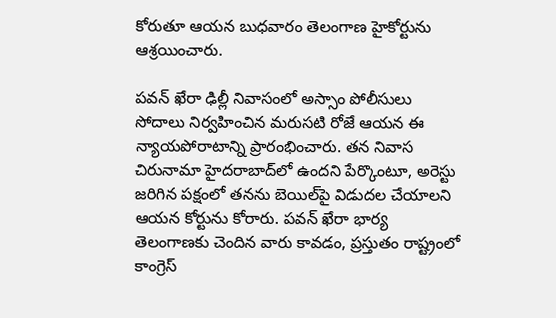కోరుతూ ఆయన బుధవారం తెలంగాణ హైకోర్టును ఆశ్రయించారు.

పవన్ ఖేరా ఢిల్లీ నివాసంలో అస్సాం పోలీసులు సోదాలు నిర్వహించిన మరుసటి రోజే ఆయన ఈ న్యాయపోరాటాన్ని ప్రారంభించారు. తన నివాస చిరునామా హైదరాబాద్‌లో ఉందని పేర్కొంటూ, అరెస్టు జరిగిన పక్షంలో తనను బెయిల్‌పై విడుదల చేయాలని ఆయన కోర్టును కోరారు. పవన్ ఖేరా భార్య తెలంగాణకు చెందిన వారు కావడం, ప్రస్తుతం రాష్ట్రంలో కాంగ్రెస్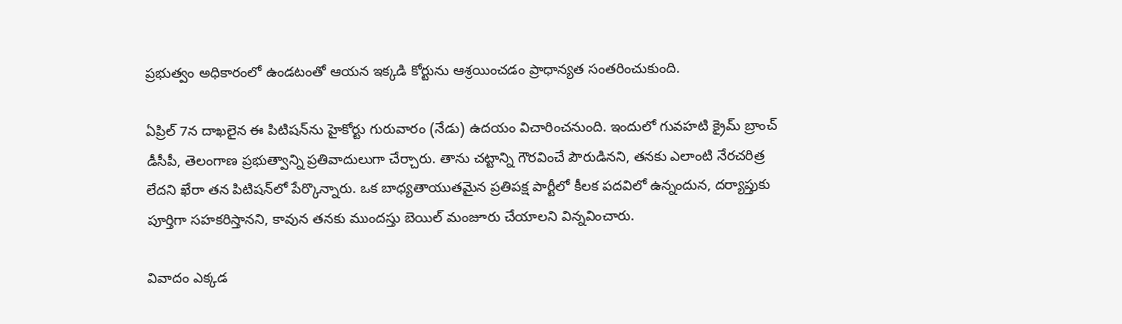ప్రభుత్వం అధికారంలో ఉండటంతో ఆయన ఇక్కడి కోర్టును ఆశ్రయించడం ప్రాధాన్యత సంతరించుకుంది.

ఏప్రిల్ 7న దాఖలైన ఈ పిటిషన్‌ను హైకోర్టు గురువారం (నేడు) ఉదయం విచారించనుంది. ఇందులో గువహటి క్రైమ్ బ్రాంచ్ డీసీపీ, తెలంగాణ ప్రభుత్వాన్ని ప్రతివాదులుగా చేర్చారు. తాను చట్టాన్ని గౌరవించే పౌరుడినని, తనకు ఎలాంటి నేరచరిత్ర లేదని ఖేరా తన పిటిషన్‌లో పేర్కొన్నారు. ఒక బాధ్యతాయుతమైన ప్రతిపక్ష పార్టీలో కీలక పదవిలో ఉన్నందున, దర్యాప్తుకు పూర్తిగా సహకరిస్తానని, కావున తనకు ముందస్తు బెయిల్ మంజూరు చేయాలని విన్నవించారు.

వివాదం ఎక్కడ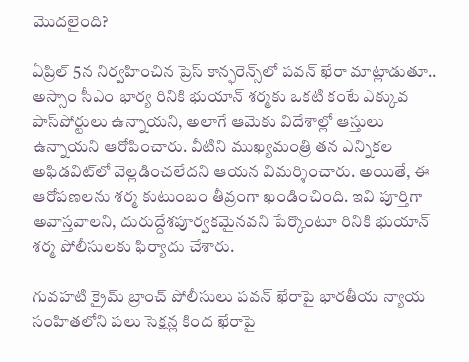మొదలైంది?

ఏప్రిల్ 5న నిర్వహించిన ప్రెస్ కాన్ఫరెన్స్‌లో పవన్ ఖేరా మాట్లాడుతూ.. అస్సాం సీఎం భార్య రినికి భుయాన్ శర్మకు ఒకటి కంటే ఎక్కువ పాస్‌పోర్టులు ఉన్నాయని, అలాగే ఆమెకు విదేశాల్లో ఆస్తులు ఉన్నాయని ఆరోపించారు. వీటిని ముఖ్యమంత్రి తన ఎన్నికల అఫిడవిట్‌లో వెల్లడించలేదని ఆయన విమర్శించారు. అయితే, ఈ ఆరోపణలను శర్మ కుటుంబం తీవ్రంగా ఖండించింది. ఇవి పూర్తిగా అవాస్తవాలని, దురుద్దేశపూర్వకమైనవని పేర్కొంటూ రినికి భుయాన్ శర్మ పోలీసులకు ఫిర్యాదు చేశారు.

గువహటి క్రైమ్ బ్రాంచ్ పోలీసులు పవన్ ఖేరాపై భారతీయ న్యాయ సంహితలోని పలు సెక్షన్ల కింద ఖేరాపై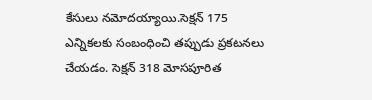కేసులు నమోదయ్యాయి.సెక్షన్ 175 ఎన్నికలకు సంబంధించి తప్పుడు ప్రకటనలు చేయడం. సెక్షన్ 318 మోసపూరిత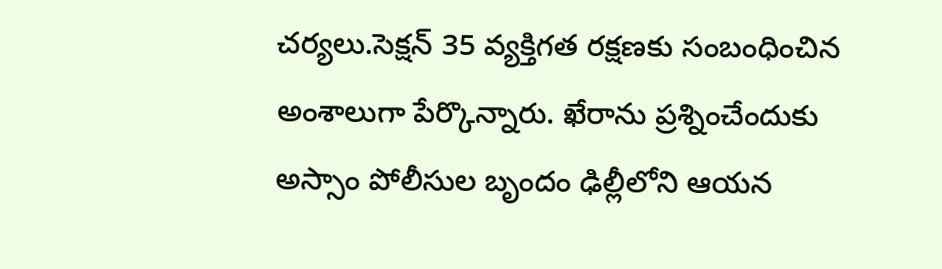చర్యలు.సెక్షన్ 35 వ్యక్తిగత రక్షణకు సంబంధించిన అంశాలుగా పేర్కొన్నారు. ఖేరాను ప్రశ్నించేందుకు అస్సాం పోలీసుల బృందం ఢిల్లీలోని ఆయన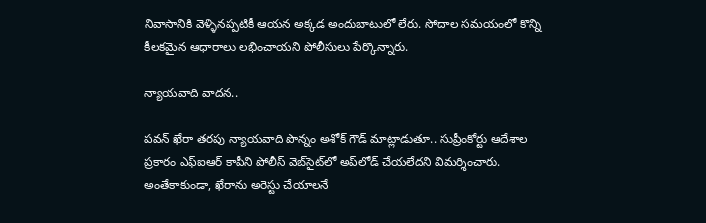నివాసానికి వెళ్ళినప్పటికీ ఆయన అక్కడ అందుబాటులో లేరు. సోదాల సమయంలో కొన్ని కీలకమైన ఆధారాలు లభించాయని పోలీసులు పేర్కొన్నారు.

న్యాయవాది వాదన..

పవన్ ఖేరా తరపు న్యాయవాది పొన్నం అశోక్ గౌడ్ మాట్లాడుతూ.. సుప్రీంకోర్టు ఆదేశాల ప్రకారం ఎఫ్‌ఐఆర్ కాపీని పోలీస్ వెబ్‌సైట్‌లో అప్‌లోడ్ చేయలేదని విమర్శించారు. అంతేకాకుండా, ఖేరాను అరెస్టు చేయాలనే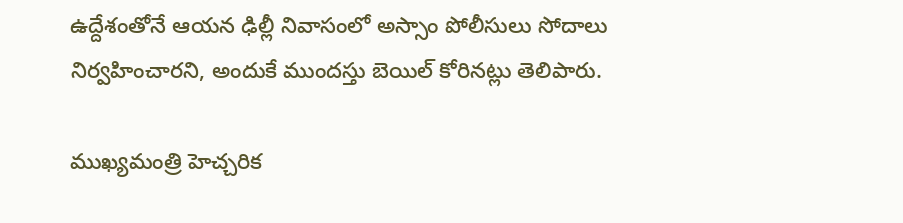ఉద్దేశంతోనే ఆయన ఢిల్లీ నివాసంలో అస్సాం పోలీసులు సోదాలు నిర్వహించారని, అందుకే ముందస్తు బెయిల్ కోరినట్లు తెలిపారు.

ముఖ్యమంత్రి హెచ్చరిక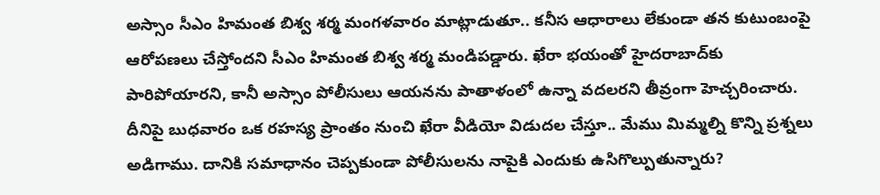అస్సాం సీఎం హిమంత బిశ్వ శర్మ మంగళవారం మాట్లాడుతూ.. కనీస ఆధారాలు లేకుండా తన కుటుంబంపై ఆరోపణలు చేస్తోందని సీఎం హిమంత బిశ్వ శర్మ మండిపడ్డారు. ఖేరా భయంతో హైదరాబాద్‌కు పారిపోయారని, కానీ అస్సాం పోలీసులు ఆయనను పాతాళంలో ఉన్నా వదలరని తీవ్రంగా హెచ్చరించారు. దీనిపై బుధవారం ఒక రహస్య ప్రాంతం నుంచి ఖేరా వీడియో విడుదల చేస్తూ.. మేము మిమ్మల్ని కొన్ని ప్రశ్నలు అడిగాము. దానికి సమాధానం చెప్పకుండా పోలీసులను నాపైకి ఎందుకు ఉసిగొల్పుతున్నారు?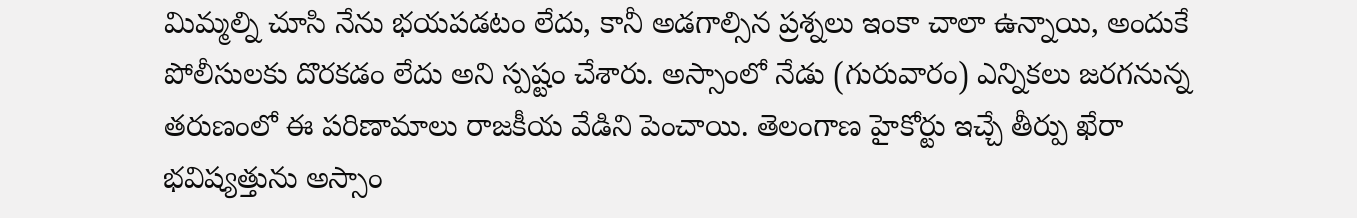మిమ్మల్ని చూసి నేను భయపడటం లేదు, కానీ అడగాల్సిన ప్రశ్నలు ఇంకా చాలా ఉన్నాయి, అందుకే పోలీసులకు దొరకడం లేదు అని స్పష్టం చేశారు. అస్సాంలో నేడు (గురువారం) ఎన్నికలు జరగనున్న తరుణంలో ఈ పరిణామాలు రాజకీయ వేడిని పెంచాయి. తెలంగాణ హైకోర్టు ఇచ్చే తీర్పు ఖేరా భవిష్యత్తును అస్సాం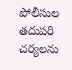పోలీసుల తదుపరి చర్యలను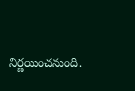నిర్ణయించనుంది.